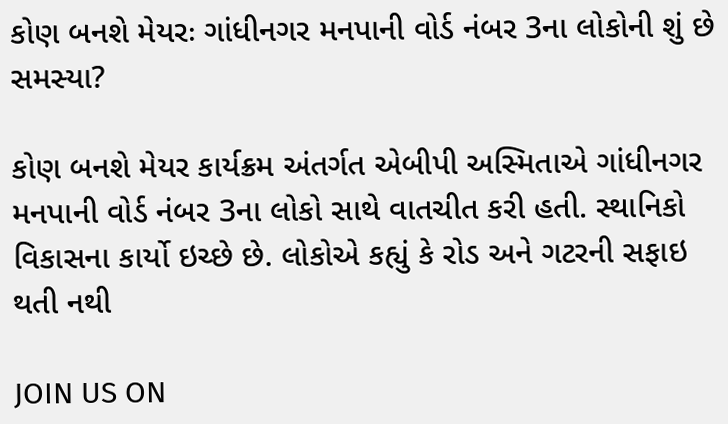કોણ બનશે મેયરઃ ગાંધીનગર મનપાની વોર્ડ નંબર 3ના લોકોની શું છે સમસ્યા?

કોણ બનશે મેયર કાર્યક્રમ અંતર્ગત એબીપી અસ્મિતાએ ગાંધીનગર મનપાની વોર્ડ નંબર 3ના લોકો સાથે વાતચીત કરી હતી. સ્થાનિકો વિકાસના કાર્યો ઇચ્છે છે. લોકોએ કહ્યું કે રોડ અને ગટરની સફાઇ થતી નથી

JOIN US ON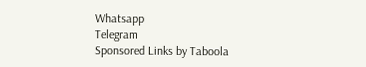Whatsapp
Telegram
Sponsored Links by Taboola